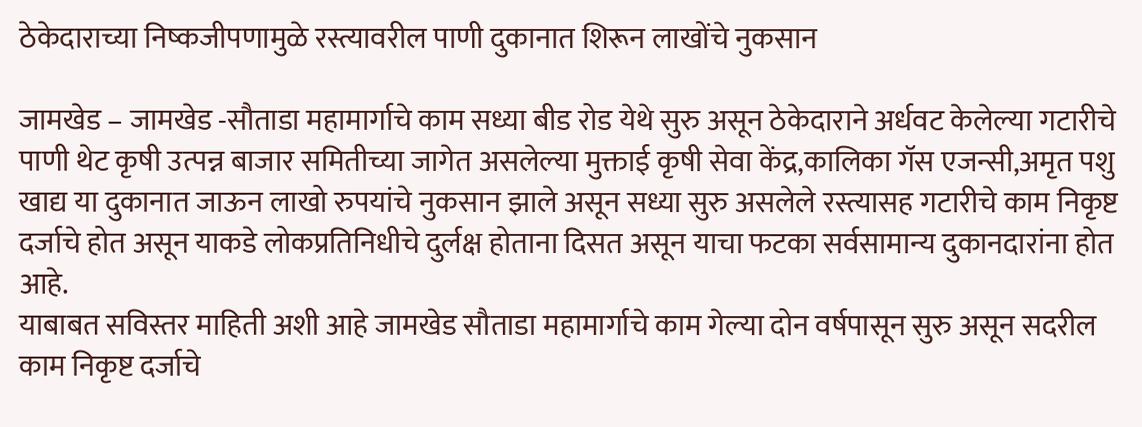ठेकेदाराच्या निष्कजीपणामुळे रस्त्यावरील पाणी दुकानात शिरून लाखोंचे नुकसान

जामखेड – जामखेड -सौताडा महामार्गाचे काम सध्या बीड रोड येथे सुरु असून ठेकेदाराने अर्धवट केलेल्या गटारीचे पाणी थेट कृषी उत्पन्न बाजार समितीच्या जागेत असलेल्या मुक्ताई कृषी सेवा केंद्र,कालिका गॅस एजन्सी,अमृत पशु खाद्य या दुकानात जाऊन लाखो रुपयांचे नुकसान झाले असून सध्या सुरु असलेले रस्त्यासह गटारीचे काम निकृष्ट दर्जाचे होत असून याकडे लोकप्रतिनिधीचे दुर्लक्ष होताना दिसत असून याचा फटका सर्वसामान्य दुकानदारांना होत आहे.
याबाबत सविस्तर माहिती अशी आहे जामखेड सौताडा महामार्गाचे काम गेल्या दोन वर्षपासून सुरु असून सदरील काम निकृष्ट दर्जाचे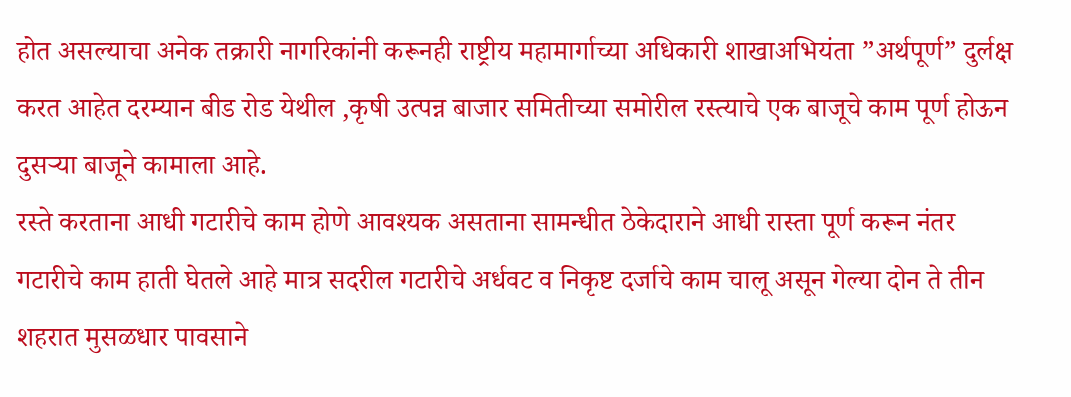होत असल्याचा अनेक तक्रारी नागरिकांनी करूनही राष्ट्रीय महामार्गाच्या अधिकारी शाखाअभियंता ”अर्थपूर्ण” दुर्लक्ष करत आहेत दरम्यान बीड रोड येथील ,कृषी उत्पन्न बाजार समितीच्या समोरील रस्त्याचे एक बाजूचे काम पूर्ण होऊन दुसऱ्या बाजूने कामाला आहे.
रस्ते करताना आधी गटारीचे काम होणे आवश्यक असताना सामन्धीत ठेकेदाराने आधी रास्ता पूर्ण करून नंतर गटारीचे काम हाती घेतले आहे मात्र सदरील गटारीचे अर्धवट व निकृष्ट दर्जाचे काम चालू असून गेल्या दोन ते तीन शहरात मुसळधार पावसाने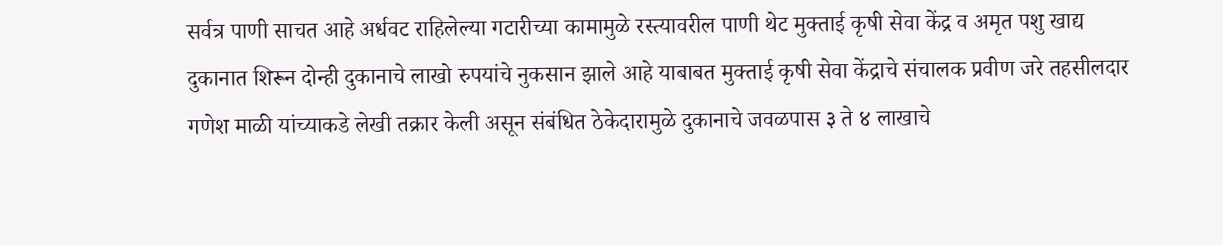सर्वत्र पाणी साचत आहे अर्धवट राहिलेल्या गटारीच्या कामामुळे रस्त्यावरील पाणी थेट मुक्ताई कृषी सेवा केंद्र व अमृत पशु खाद्य दुकानात शिरून दोन्ही दुकानाचे लाखो रुपयांचे नुकसान झाले आहे याबाबत मुक्ताई कृषी सेवा केंद्राचे संचालक प्रवीण जरे तहसीलदार गणेश माळी यांच्याकडे लेखी तक्रार केली असून संबंधित ठेकेदारामुळे दुकानाचे जवळपास ३ ते ४ लाखाचे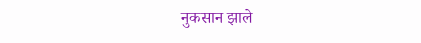नुकसान झाले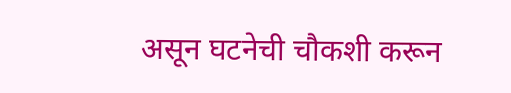असून घटनेची चौकशी करून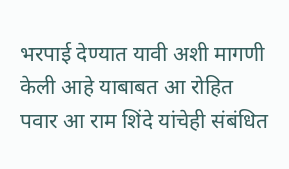भरपाई देण्यात यावी अशी मागणी केली आहे याबाबत आ रोहित पवार आ राम शिंदे यांचेही संबंधित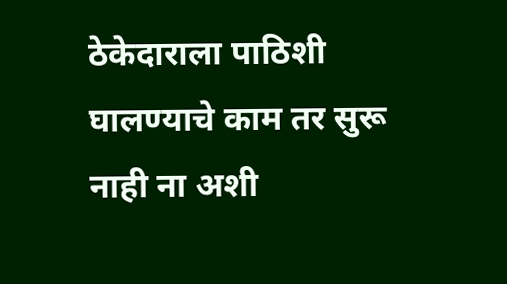ठेकेदाराला पाठिशी घालण्याचे काम तर सुरू नाही ना अशी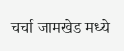चर्चा जामखेड मध्ये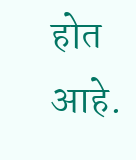होत आहे.